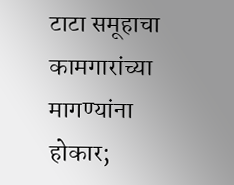टाटा समूहाचा कामगारांच्या मागण्यांना होकार;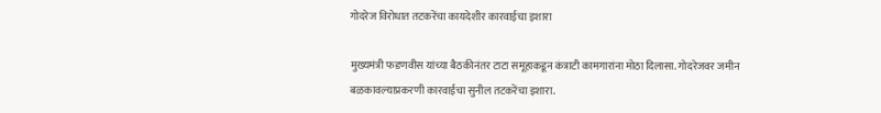गोदरेज विरोधात तटकरेंचा कायदेशीर कारवाईचा इशारा

मुख्यमंत्री फडणवीस यांच्या बैठकीनंतर टाटा समूहाकडून कंत्राटी कामगारांना मोठा दिलासा. गोदरेजवर जमीन बळकावल्याप्रकरणी कारवाईचा सुनील तटकरेंचा इशारा.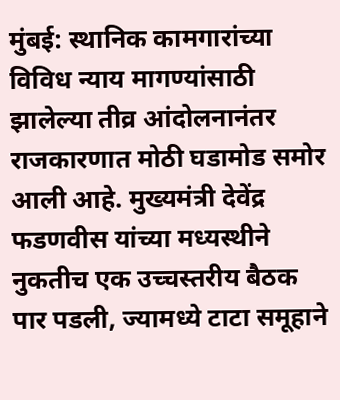मुंबई: स्थानिक कामगारांच्या विविध न्याय मागण्यांसाठी झालेल्या तीव्र आंदोलनानंतर राजकारणात मोठी घडामोड समोर आली आहे. मुख्यमंत्री देवेंद्र फडणवीस यांच्या मध्यस्थीने नुकतीच एक उच्चस्तरीय बैठक पार पडली, ज्यामध्ये टाटा समूहाने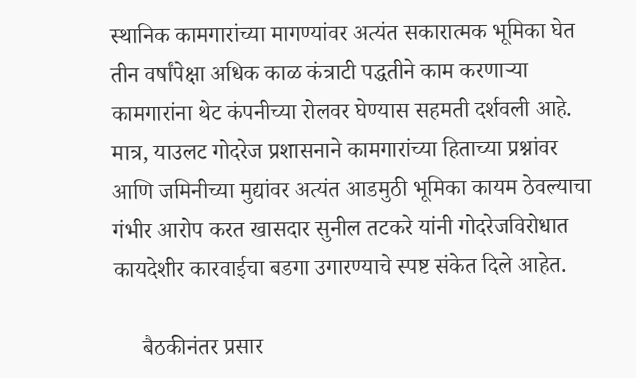स्थानिक कामगारांच्या मागण्यांवर अत्यंत सकारात्मक भूमिका घेत तीन वर्षांपेक्षा अधिक काळ कंत्राटी पद्धतीने काम करणाऱ्या कामगारांना थेट कंपनीच्या रोलवर घेण्यास सहमती दर्शवली आहे. मात्र, याउलट गोदरेज प्रशासनाने कामगारांच्या हिताच्या प्रश्नांवर आणि जमिनीच्या मुद्यांवर अत्यंत आडमुठी भूमिका कायम ठेवल्याचा गंभीर आरोप करत खासदार सुनील तटकरे यांनी गोदरेजविरोधात कायदेशीर कारवाईचा बडगा उगारण्याचे स्पष्ट संकेत दिले आहेत.

     बैठकीनंतर प्रसार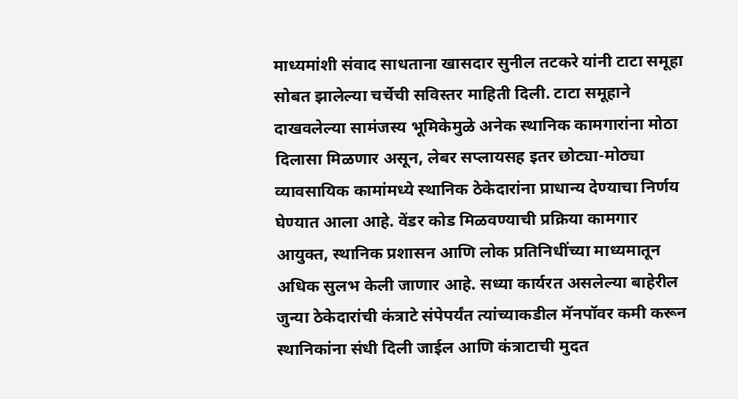माध्यमांशी संवाद साधताना खासदार सुनील तटकरे यांनी टाटा समूहा सोबत झालेल्या चर्चेची सविस्तर माहिती दिली. टाटा समूहाने दाखवलेल्या सामंजस्य भूमिकेमुळे अनेक स्थानिक कामगारांना मोठा दिलासा मिळणार असून, लेबर सप्लायसह इतर छोट्या-मोठ्या व्यावसायिक कामांमध्ये स्थानिक ठेकेदारांना प्राधान्य देण्याचा निर्णय घेण्यात आला आहे. वेंडर कोड मिळवण्याची प्रक्रिया कामगार आयुक्त, स्थानिक प्रशासन आणि लोक प्रतिनिधींच्या माध्यमातून अधिक सुलभ केली जाणार आहे. सध्या कार्यरत असलेल्या बाहेरील जुन्या ठेकेदारांची कंत्राटे संपेपर्यंत त्यांच्याकडील मॅनपॉवर कमी करून स्थानिकांना संधी दिली जाईल आणि कंत्राटाची मुदत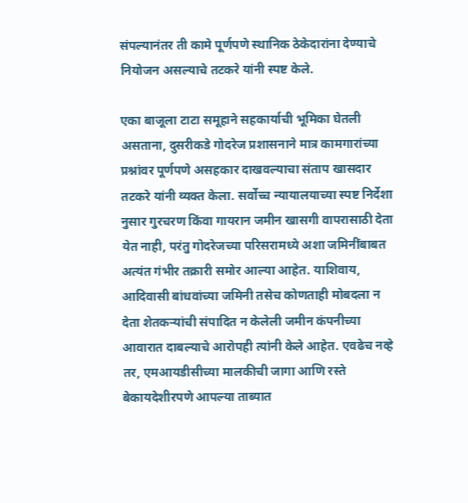संपल्यानंतर ती कामे पूर्णपणे स्थानिक ठेकेदारांना देण्याचे नियोजन असल्याचे तटकरे यांनी स्पष्ट केले.

एका बाजूला टाटा समूहाने सहकार्याची भूमिका घेतली असताना, दुसरीकडे गोदरेज प्रशासनाने मात्र कामगारांच्या प्रश्नांवर पूर्णपणे असहकार दाखवल्याचा संताप खासदार तटकरे यांनी व्यक्त केला. सर्वोच्च न्यायालयाच्या स्पष्ट निर्देशा नुसार गुरचरण किंवा गायरान जमीन खासगी वापरासाठी देता येत नाही, परंतु गोदरेजच्या परिसरामध्ये अशा जमिनींबाबत अत्यंत गंभीर तक्रारी समोर आल्या आहेत. याशिवाय, आदिवासी बांधवांच्या जमिनी तसेच कोणताही मोबदला न देता शेतकऱ्यांची संपादित न केलेली जमीन कंपनीच्या आवारात दाबल्याचे आरोपही त्यांनी केले आहेत. एवढेच नव्हे तर, एमआयडीसीच्या मालकीची जागा आणि रस्ते बेकायदेशीरपणे आपल्या ताब्यात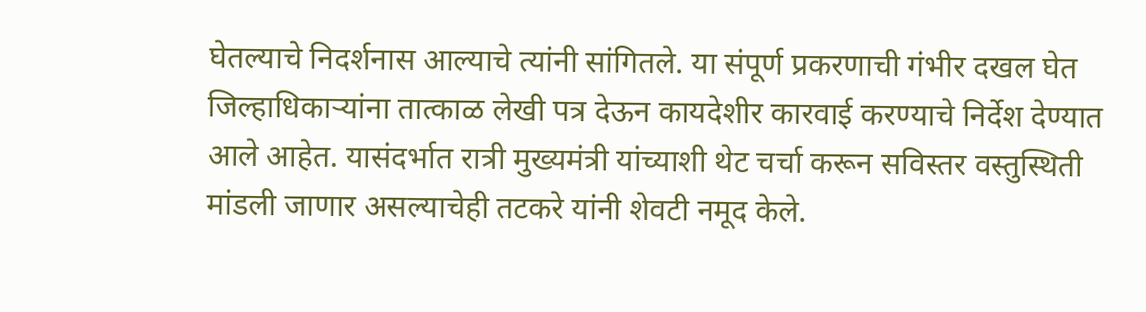घेतल्याचे निदर्शनास आल्याचे त्यांनी सांगितले. या संपूर्ण प्रकरणाची गंभीर दखल घेत जिल्हाधिकाऱ्यांना तात्काळ लेखी पत्र देऊन कायदेशीर कारवाई करण्याचे निर्देश देण्यात आले आहेत. यासंदर्भात रात्री मुख्यमंत्री यांच्याशी थेट चर्चा करून सविस्तर वस्तुस्थिती मांडली जाणार असल्याचेही तटकरे यांनी शेवटी नमूद केले.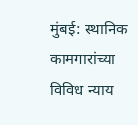मुंबई: स्थानिक कामगारांच्या विविध न्याय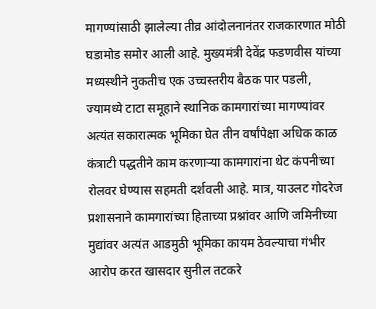मागण्यांसाठी झालेल्या तीव्र आंदोलनानंतर राजकारणात मोठी घडामोड समोर आली आहे. मुख्यमंत्री देवेंद्र फडणवीस यांच्या मध्यस्थीने नुकतीच एक उच्चस्तरीय बैठक पार पडली, ज्यामध्ये टाटा समूहाने स्थानिक कामगारांच्या मागण्यांवर अत्यंत सकारात्मक भूमिका घेत तीन वर्षांपेक्षा अधिक काळ कंत्राटी पद्धतीने काम करणाऱ्या कामगारांना थेट कंपनीच्या रोलवर घेण्यास सहमती दर्शवली आहे. मात्र, याउलट गोदरेज प्रशासनाने कामगारांच्या हिताच्या प्रश्नांवर आणि जमिनीच्या मुद्यांवर अत्यंत आडमुठी भूमिका कायम ठेवल्याचा गंभीर आरोप करत खासदार सुनील तटकरे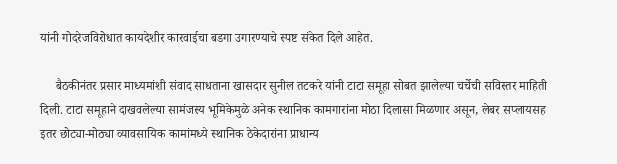यांनी गोदरेजविरोधात कायदेशीर कारवाईचा बडगा उगारण्याचे स्पष्ट संकेत दिले आहेत.

     बैठकीनंतर प्रसार माध्यमांशी संवाद साधताना खासदार सुनील तटकरे यांनी टाटा समूहा सोबत झालेल्या चर्चेची सविस्तर माहिती दिली. टाटा समूहाने दाखवलेल्या सामंजस्य भूमिकेमुळे अनेक स्थानिक कामगारांना मोठा दिलासा मिळणार असून, लेबर सप्लायसह इतर छोट्या-मोठ्या व्यावसायिक कामांमध्ये स्थानिक ठेकेदारांना प्राधान्य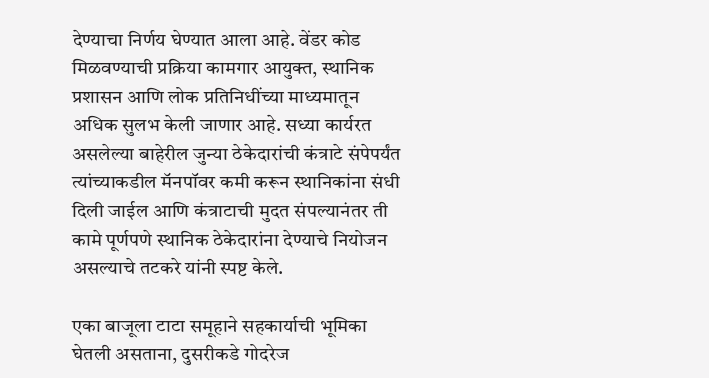देण्याचा निर्णय घेण्यात आला आहे. वेंडर कोड मिळवण्याची प्रक्रिया कामगार आयुक्त, स्थानिक प्रशासन आणि लोक प्रतिनिधींच्या माध्यमातून अधिक सुलभ केली जाणार आहे. सध्या कार्यरत असलेल्या बाहेरील जुन्या ठेकेदारांची कंत्राटे संपेपर्यंत त्यांच्याकडील मॅनपॉवर कमी करून स्थानिकांना संधी दिली जाईल आणि कंत्राटाची मुदत संपल्यानंतर ती कामे पूर्णपणे स्थानिक ठेकेदारांना देण्याचे नियोजन असल्याचे तटकरे यांनी स्पष्ट केले.

एका बाजूला टाटा समूहाने सहकार्याची भूमिका घेतली असताना, दुसरीकडे गोदरेज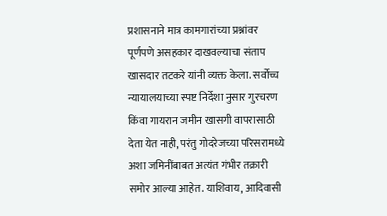प्रशासनाने मात्र कामगारांच्या प्रश्नांवर पूर्णपणे असहकार दाखवल्याचा संताप खासदार तटकरे यांनी व्यक्त केला. सर्वोच्च न्यायालयाच्या स्पष्ट निर्देशा नुसार गुरचरण किंवा गायरान जमीन खासगी वापरासाठी देता येत नाही, परंतु गोदरेजच्या परिसरामध्ये अशा जमिनींबाबत अत्यंत गंभीर तक्रारी समोर आल्या आहेत. याशिवाय, आदिवासी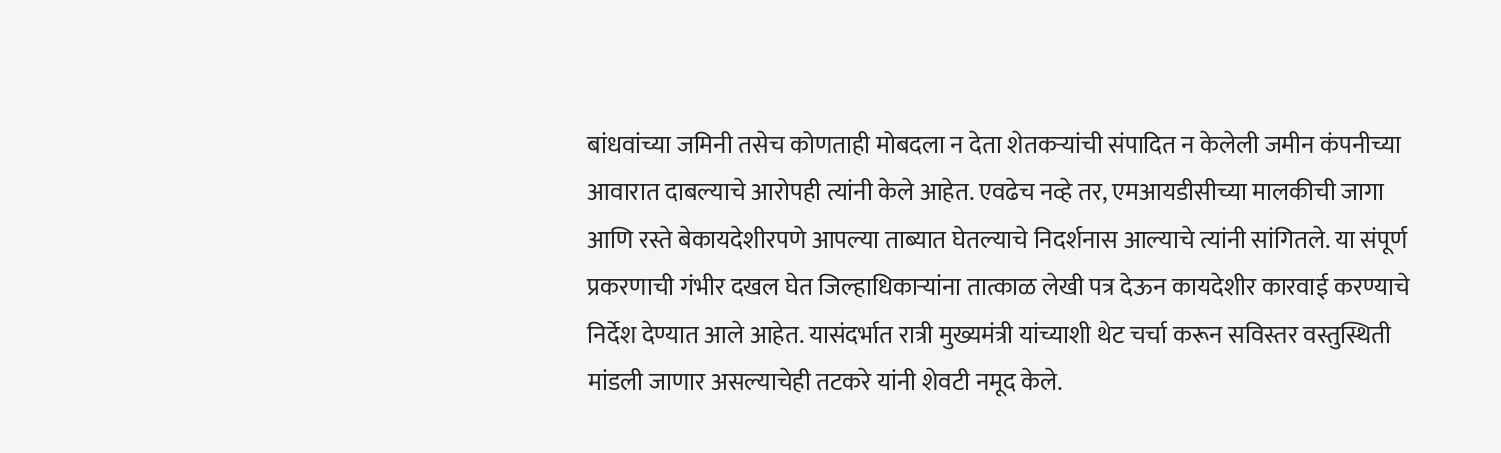बांधवांच्या जमिनी तसेच कोणताही मोबदला न देता शेतकऱ्यांची संपादित न केलेली जमीन कंपनीच्या आवारात दाबल्याचे आरोपही त्यांनी केले आहेत. एवढेच नव्हे तर, एमआयडीसीच्या मालकीची जागा आणि रस्ते बेकायदेशीरपणे आपल्या ताब्यात घेतल्याचे निदर्शनास आल्याचे त्यांनी सांगितले. या संपूर्ण प्रकरणाची गंभीर दखल घेत जिल्हाधिकाऱ्यांना तात्काळ लेखी पत्र देऊन कायदेशीर कारवाई करण्याचे निर्देश देण्यात आले आहेत. यासंदर्भात रात्री मुख्यमंत्री यांच्याशी थेट चर्चा करून सविस्तर वस्तुस्थिती मांडली जाणार असल्याचेही तटकरे यांनी शेवटी नमूद केले.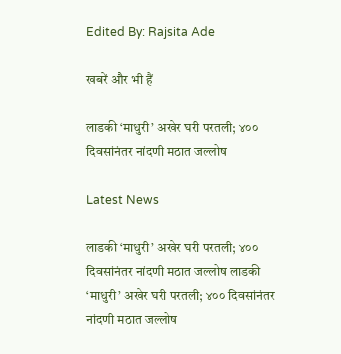Edited By: Rajsita Ade

खबरें और भी हैं

लाडकी ‘माधुरी’ अखेर घरी परतली; ४०० दिवसांनंतर नांदणी मठात जल्लोष

Latest News

लाडकी ‘माधुरी’ अखेर घरी परतली; ४०० दिवसांनंतर नांदणी मठात जल्लोष लाडकी ‘माधुरी’ अखेर घरी परतली; ४०० दिवसांनंतर नांदणी मठात जल्लोष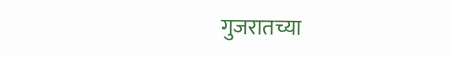गुजरातच्या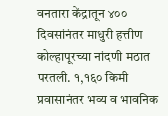वनतारा केंद्रातून ४०० दिवसांनंतर माधुरी हत्तीण कोल्हापूरच्या नांदणी मठात परतली. १,१६० किमी प्रवासानंतर भव्य व भावनिक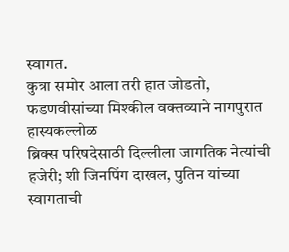स्वागत.
कुत्रा समोर आला तरी हात जोडतो, फडणवीसांच्या मिश्कील वक्तव्याने नागपुरात हास्यकल्लोळ
ब्रिक्स परिषदेसाठी दिल्लीला जागतिक नेत्यांची हजेरी; शी जिनपिंग दाखल, पुतिन यांच्या स्वागताची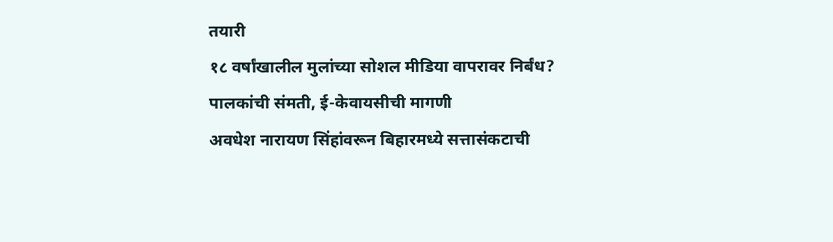तयारी
१८ वर्षांखालील मुलांच्या सोशल मीडिया वापरावर निर्बंध? पालकांची संमती, ई-केवायसीची मागणी
अवधेश नारायण सिंहांवरून बिहारमध्ये सत्तासंकटाची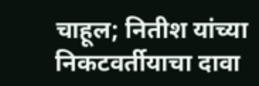चाहूल; नितीश यांच्या निकटवर्तीयाचा दावा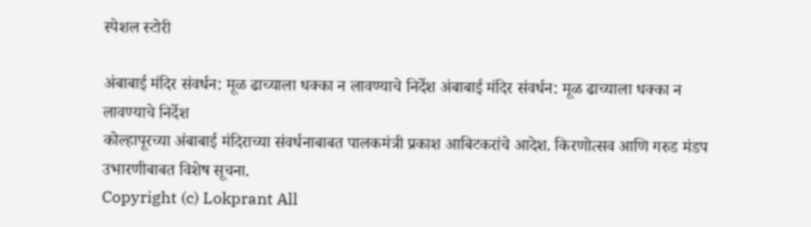स्पेशल स्टोरी

अंबाबाई मंदिर संवर्धन: मूळ ढाच्याला धक्का न लावण्याचे निर्देश अंबाबाई मंदिर संवर्धन: मूळ ढाच्याला धक्का न लावण्याचे निर्देश
कोल्हापूरच्या अंबाबाई मंदिराच्या संवर्धनाबाबत पालकमंत्री प्रकाश आबिटकरांचे आदेश. किरणोत्सव आणि गरुड मंडप उभारणीबाबत विशेष सूचना.
Copyright (c) Lokprant All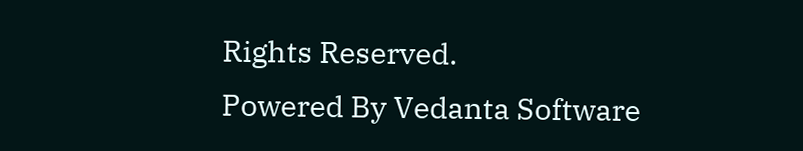Rights Reserved.
Powered By Vedanta Software